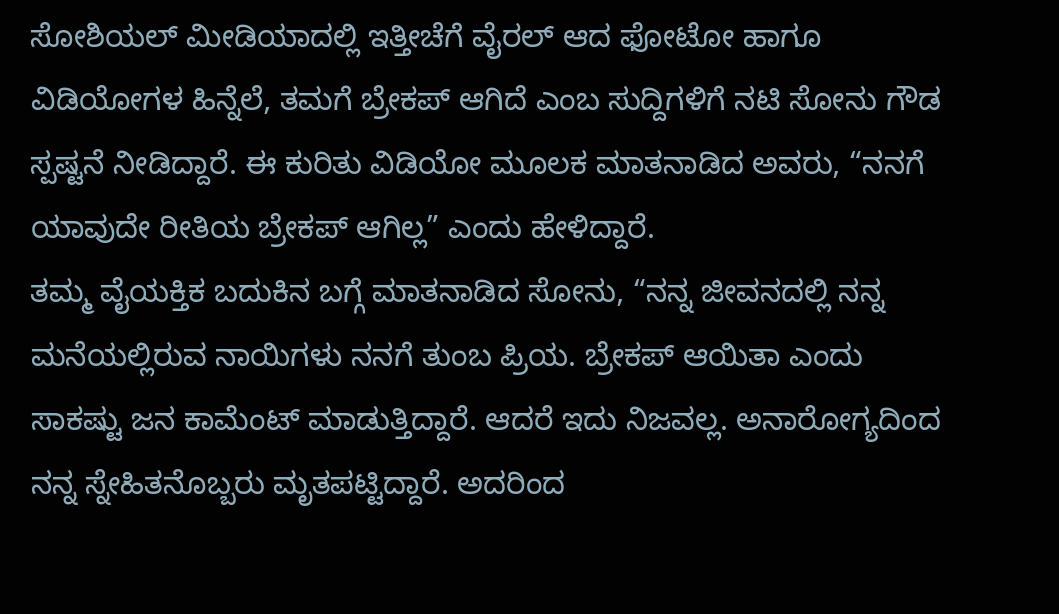ಸೋಶಿಯಲ್ ಮೀಡಿಯಾದಲ್ಲಿ ಇತ್ತೀಚೆಗೆ ವೈರಲ್ ಆದ ಫೋಟೋ ಹಾಗೂ ವಿಡಿಯೋಗಳ ಹಿನ್ನೆಲೆ, ತಮಗೆ ಬ್ರೇಕಪ್ ಆಗಿದೆ ಎಂಬ ಸುದ್ದಿಗಳಿಗೆ ನಟಿ ಸೋನು ಗೌಡ ಸ್ಪಷ್ಟನೆ ನೀಡಿದ್ದಾರೆ. ಈ ಕುರಿತು ವಿಡಿಯೋ ಮೂಲಕ ಮಾತನಾಡಿದ ಅವರು, “ನನಗೆ ಯಾವುದೇ ರೀತಿಯ ಬ್ರೇಕಪ್ ಆಗಿಲ್ಲ” ಎಂದು ಹೇಳಿದ್ದಾರೆ.
ತಮ್ಮ ವೈಯಕ್ತಿಕ ಬದುಕಿನ ಬಗ್ಗೆ ಮಾತನಾಡಿದ ಸೋನು, “ನನ್ನ ಜೀವನದಲ್ಲಿ ನನ್ನ ಮನೆಯಲ್ಲಿರುವ ನಾಯಿಗಳು ನನಗೆ ತುಂಬ ಪ್ರಿಯ. ಬ್ರೇಕಪ್ ಆಯಿತಾ ಎಂದು ಸಾಕಷ್ಟು ಜನ ಕಾಮೆಂಟ್ ಮಾಡುತ್ತಿದ್ದಾರೆ. ಆದರೆ ಇದು ನಿಜವಲ್ಲ. ಅನಾರೋಗ್ಯದಿಂದ ನನ್ನ ಸ್ನೇಹಿತನೊಬ್ಬರು ಮೃತಪಟ್ಟಿದ್ದಾರೆ. ಅದರಿಂದ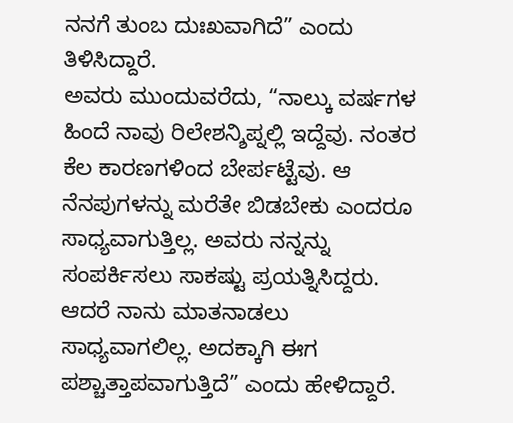ನನಗೆ ತುಂಬ ದುಃಖವಾಗಿದೆ” ಎಂದು ತಿಳಿಸಿದ್ದಾರೆ.
ಅವರು ಮುಂದುವರೆದು, “ನಾಲ್ಕು ವರ್ಷಗಳ ಹಿಂದೆ ನಾವು ರಿಲೇಶನ್ಶಿಪ್ನಲ್ಲಿ ಇದ್ದೆವು. ನಂತರ ಕೆಲ ಕಾರಣಗಳಿಂದ ಬೇರ್ಪಟ್ಟೆವು. ಆ ನೆನಪುಗಳನ್ನು ಮರೆತೇ ಬಿಡಬೇಕು ಎಂದರೂ ಸಾಧ್ಯವಾಗುತ್ತಿಲ್ಲ. ಅವರು ನನ್ನನ್ನು ಸಂಪರ್ಕಿಸಲು ಸಾಕಷ್ಟು ಪ್ರಯತ್ನಿಸಿದ್ದರು. ಆದರೆ ನಾನು ಮಾತನಾಡಲು ಸಾಧ್ಯವಾಗಲಿಲ್ಲ. ಅದಕ್ಕಾಗಿ ಈಗ ಪಶ್ಚಾತ್ತಾಪವಾಗುತ್ತಿದೆ” ಎಂದು ಹೇಳಿದ್ದಾರೆ.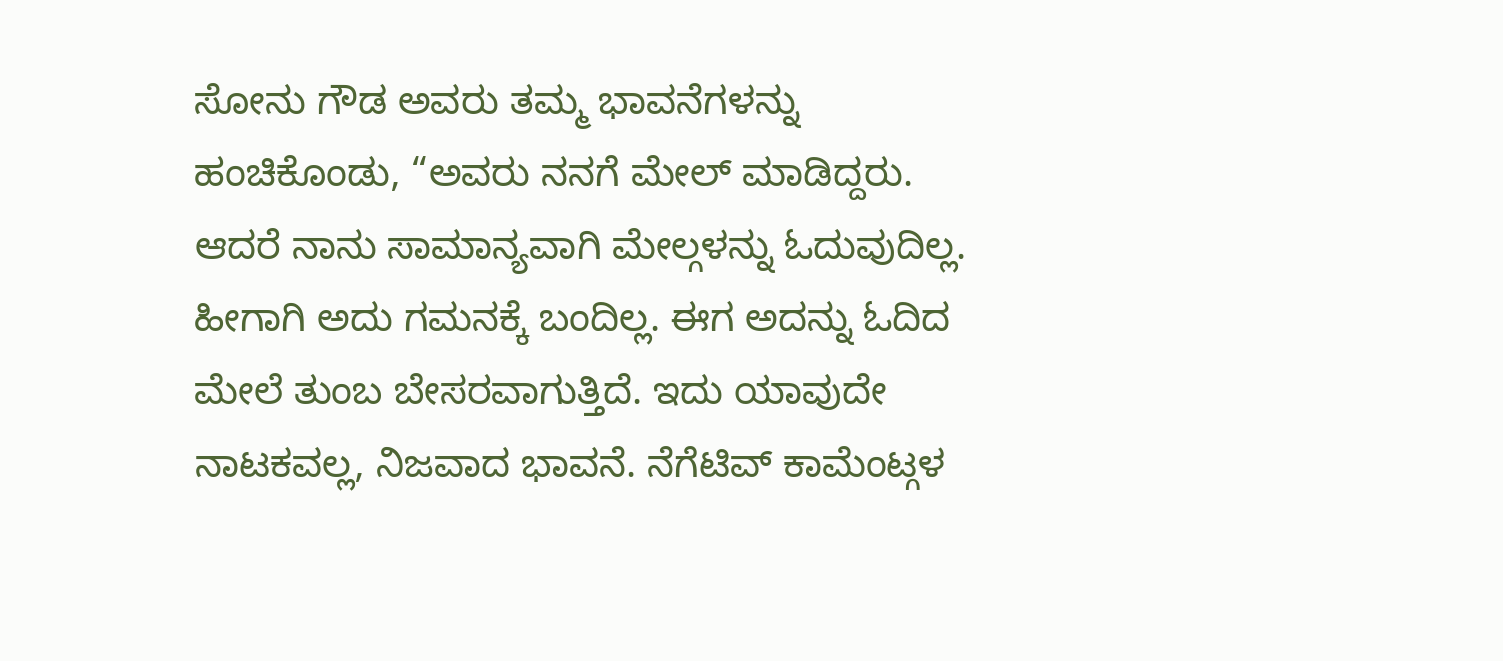ಸೋನು ಗೌಡ ಅವರು ತಮ್ಮ ಭಾವನೆಗಳನ್ನು ಹಂಚಿಕೊಂಡು, “ಅವರು ನನಗೆ ಮೇಲ್ ಮಾಡಿದ್ದರು. ಆದರೆ ನಾನು ಸಾಮಾನ್ಯವಾಗಿ ಮೇಲ್ಗಳನ್ನು ಓದುವುದಿಲ್ಲ. ಹೀಗಾಗಿ ಅದು ಗಮನಕ್ಕೆ ಬಂದಿಲ್ಲ. ಈಗ ಅದನ್ನು ಓದಿದ ಮೇಲೆ ತುಂಬ ಬೇಸರವಾಗುತ್ತಿದೆ. ಇದು ಯಾವುದೇ ನಾಟಕವಲ್ಲ, ನಿಜವಾದ ಭಾವನೆ. ನೆಗೆಟಿವ್ ಕಾಮೆಂಟ್ಗಳ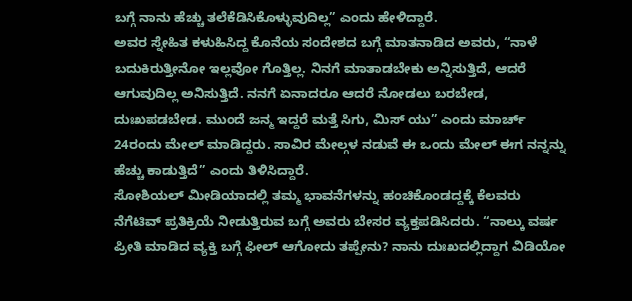ಬಗ್ಗೆ ನಾನು ಹೆಚ್ಚು ತಲೆಕೆಡಿಸಿಕೊಳ್ಳುವುದಿಲ್ಲ” ಎಂದು ಹೇಳಿದ್ದಾರೆ.
ಅವರ ಸ್ನೇಹಿತ ಕಳುಹಿಸಿದ್ದ ಕೊನೆಯ ಸಂದೇಶದ ಬಗ್ಗೆ ಮಾತನಾಡಿದ ಅವರು, “ನಾಳೆ ಬದುಕಿರುತ್ತೀನೋ ಇಲ್ಲವೋ ಗೊತ್ತಿಲ್ಲ. ನಿನಗೆ ಮಾತಾಡಬೇಕು ಅನ್ನಿಸುತ್ತಿದೆ, ಆದರೆ ಆಗುವುದಿಲ್ಲ ಅನಿಸುತ್ತಿದೆ. ನನಗೆ ಏನಾದರೂ ಆದರೆ ನೋಡಲು ಬರಬೇಡ, ದುಃಖಪಡಬೇಡ. ಮುಂದೆ ಜನ್ಮ ಇದ್ದರೆ ಮತ್ತೆ ಸಿಗು, ಮಿಸ್ ಯು” ಎಂದು ಮಾರ್ಚ್ 24ರಂದು ಮೇಲ್ ಮಾಡಿದ್ದರು. ಸಾವಿರ ಮೇಲ್ಗಳ ನಡುವೆ ಈ ಒಂದು ಮೇಲ್ ಈಗ ನನ್ನನ್ನು ಹೆಚ್ಚು ಕಾಡುತ್ತಿದೆ” ಎಂದು ತಿಳಿಸಿದ್ದಾರೆ.
ಸೋಶಿಯಲ್ ಮೀಡಿಯಾದಲ್ಲಿ ತಮ್ಮ ಭಾವನೆಗಳನ್ನು ಹಂಚಿಕೊಂಡದ್ದಕ್ಕೆ ಕೆಲವರು ನೆಗೆಟಿವ್ ಪ್ರತಿಕ್ರಿಯೆ ನೀಡುತ್ತಿರುವ ಬಗ್ಗೆ ಅವರು ಬೇಸರ ವ್ಯಕ್ತಪಡಿಸಿದರು. “ನಾಲ್ಕು ವರ್ಷ ಪ್ರೀತಿ ಮಾಡಿದ ವ್ಯಕ್ತಿ ಬಗ್ಗೆ ಫೀಲ್ ಆಗೋದು ತಪ್ಪೇನು? ನಾನು ದುಃಖದಲ್ಲಿದ್ದಾಗ ವಿಡಿಯೋ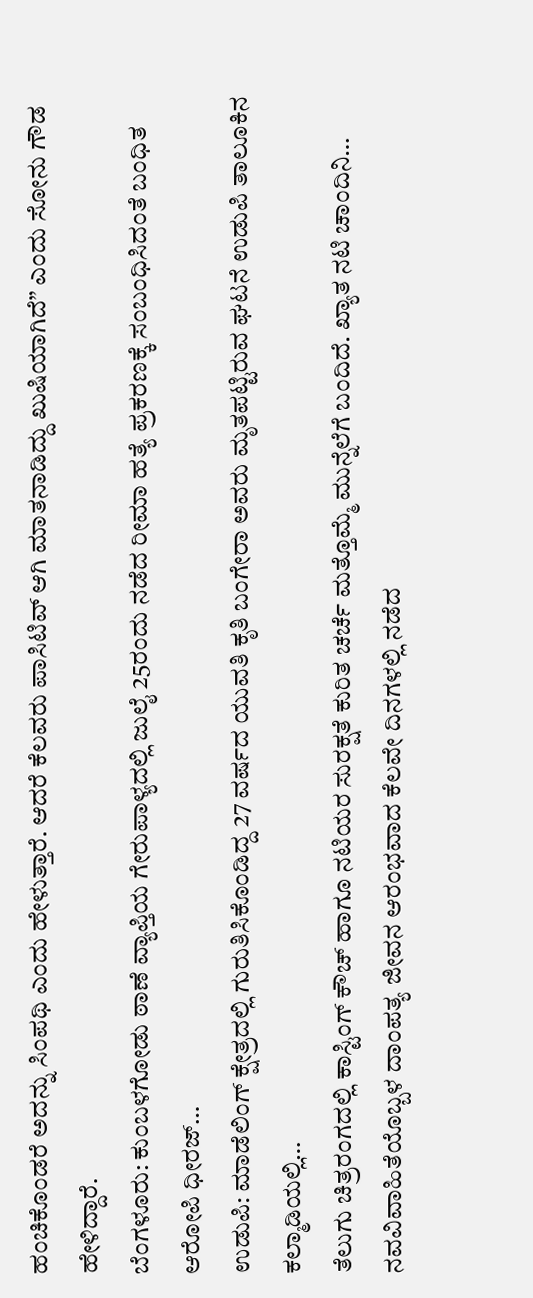ಹಂಚಿಕೊಂಡರೆ ಅದನ್ನು ಸಿಂಪಥಿ ಎಂದು ಹೇಳುತ್ತಾರೆ. ಆದರೆ ಕೆಲವರು ಪಾಸಿಟಿವ್ ಆಗಿ ಮಾತನಾಡಿದ್ದು ಖುಷಿಯಾಗಿದೆ” ಎಂದು ಸೋನು ಗೌಡ ಹೇಳಿದ್ದಾರೆ.
ಬೆಂಗಳೂರು: ಕುಂಬಳಗೋಡು ಠಾಣೆ ವ್ಯಾಪ್ತಿಯ ಗೇರುಪಾಳ್ಯದಲ್ಲಿ ಜುಲೈ 25ರಂದು ನಡೆದ ರೀಮಾ ಹತ್ಯೆ ಪ್ರಕರಣಕ್ಕೆ ಸಂಬಂಧಿಸಿದಂತೆ ಬಂಧಿತ ಆರೋಪಿ ಧೀರಜ್…
ಉಡುಪಿ: ಮಾಡೆಲಿಂಗ್ ಕ್ಷೇತ್ರದಲ್ಲಿ ಗುರುತಿಸಿಕೊಂಡಿದ್ದ 27 ವರ್ಷದ ಯುವತಿ ಕೃತಿ ಬಂಗೇರಾ ಅವರು ಮೃತಪಟ್ಟಿರುವ ಘಟನೆ ಉಡುಪಿ ತಾಲೂಕಿನ ಕಲ್ಮಾಡಿಯಲ್ಲಿ…
ತೆಲುಗು ಚಿತ್ರರಂಗದಲ್ಲಿ ಕಾಸ್ಟಿಂಗ್ ಕೌಚ್ ಹಾಗೂ ನಟಿಯರ ಸುರಕ್ಷತೆ ಕುರಿತ ಚರ್ಚೆ ಮತ್ತೊಮ್ಮೆ ಮುನ್ನೆಲೆಗೆ ಬಂದಿದೆ. ಖ್ಯಾತ ನಟಿ ಚಾಂದಿನಿ…
ನವವಿವಾಹಿತೆಯೊಬ್ಬಳ ದಾಂಪತ್ಯ ಜೀವನ ಆರಂಭವಾದ ಕೆಲವೇ ದಿನಗಳಲ್ಲಿ ನಡೆದ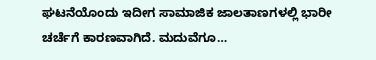ಘಟನೆಯೊಂದು ಇದೀಗ ಸಾಮಾಜಿಕ ಜಾಲತಾಣಗಳಲ್ಲಿ ಭಾರೀ ಚರ್ಚೆಗೆ ಕಾರಣವಾಗಿದೆ. ಮದುವೆಗೂ…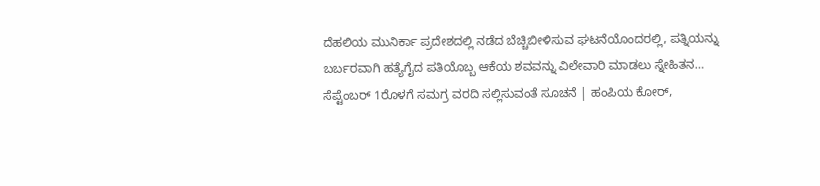ದೆಹಲಿಯ ಮುನಿರ್ಕಾ ಪ್ರದೇಶದಲ್ಲಿ ನಡೆದ ಬೆಚ್ಚಿಬೀಳಿಸುವ ಘಟನೆಯೊಂದರಲ್ಲಿ, ಪತ್ನಿಯನ್ನು ಬರ್ಬರವಾಗಿ ಹತ್ಯೆಗೈದ ಪತಿಯೊಬ್ಬ ಆಕೆಯ ಶವವನ್ನು ವಿಲೇವಾರಿ ಮಾಡಲು ಸ್ನೇಹಿತನ…
ಸೆಪ್ಟೆಂಬರ್ 1ರೊಳಗೆ ಸಮಗ್ರ ವರದಿ ಸಲ್ಲಿಸುವಂತೆ ಸೂಚನೆ | ಹಂಪಿಯ ಕೋರ್,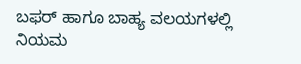ಬಫರ್ ಹಾಗೂ ಬಾಹ್ಯ ವಲಯಗಳಲ್ಲಿ ನಿಯಮ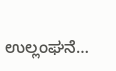ಉಲ್ಲಂಘನೆ…